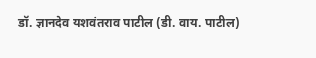डॉ. ज्ञानदेव यशवंतराव पाटील (डी. वाय. पाटील)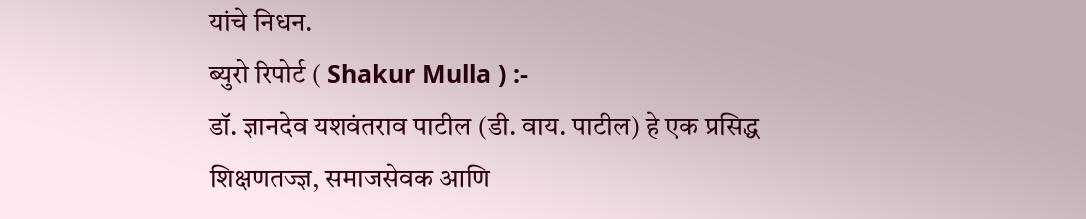यांचे निधन.
ब्युरो रिपोर्ट ( Shakur Mulla ) :-
डॉ. ज्ञानदेव यशवंतराव पाटील (डी. वाय. पाटील) हे एक प्रसिद्ध शिक्षणतज्ज्ञ, समाजसेवक आणि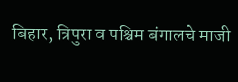बिहार, त्रिपुरा व पश्चिम बंगालचे माजी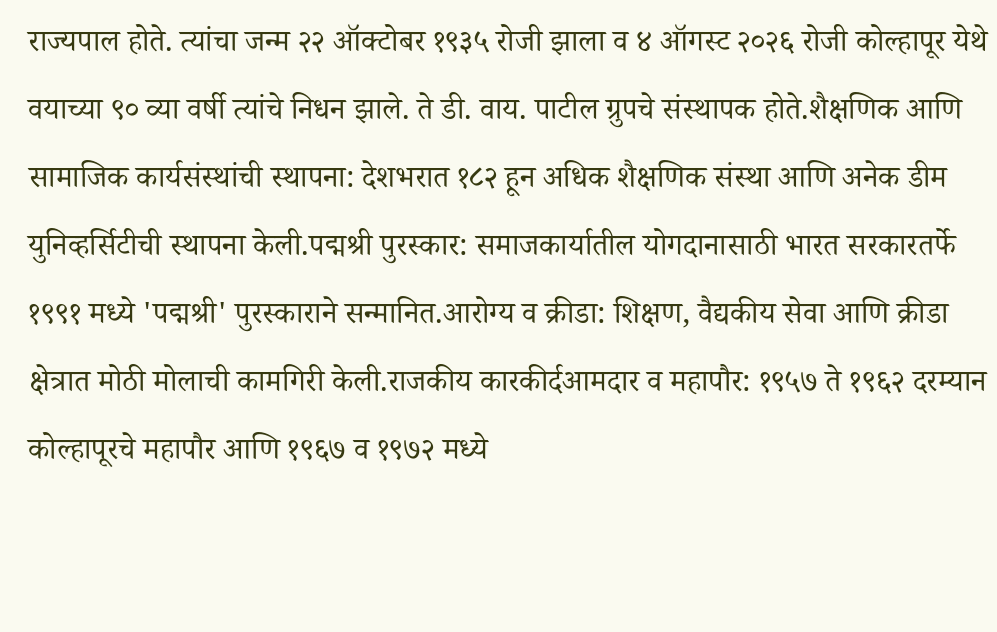राज्यपाल होते. त्यांचा जन्म २२ ऑक्टोबर १९३५ रोजी झाला व ४ ऑगस्ट २०२६ रोजी कोल्हापूर येथे वयाच्या ९० व्या वर्षी त्यांचे निधन झाले. ते डी. वाय. पाटील ग्रुपचे संस्थापक होते.शैक्षणिक आणि सामाजिक कार्यसंस्थांची स्थापना: देशभरात १८२ हून अधिक शैक्षणिक संस्था आणि अनेक डीम युनिव्हर्सिटीची स्थापना केली.पद्मश्री पुरस्कार: समाजकार्यातील योगदानासाठी भारत सरकारतर्फे १९९१ मध्ये 'पद्मश्री' पुरस्काराने सन्मानित.आरोग्य व क्रीडा: शिक्षण, वैद्यकीय सेवा आणि क्रीडा क्षेत्रात मोठी मोलाची कामगिरी केली.राजकीय कारकीर्दआमदार व महापौर: १९५७ ते १९६२ दरम्यान कोल्हापूरचे महापौर आणि १९६७ व १९७२ मध्ये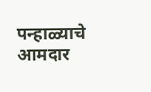पन्हाळ्याचे आमदार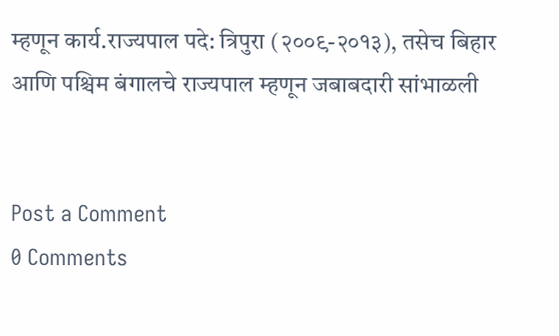म्हणून कार्य.राज्यपाल पदे: त्रिपुरा (२००९-२०१३), तसेच बिहार आणि पश्चिम बंगालचे राज्यपाल म्हणून जबाबदारी सांभाळली


Post a Comment
0 Comments